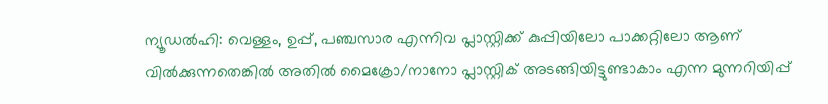ന്യൂഡൽഹി: വെള്ളം, ഉപ്പ്, പഞ്ചസാര എന്നിവ പ്ലാസ്റ്റിക്ക് കുപ്പിയിലോ പാക്കറ്റിലോ ആണ് വിൽക്കുന്നതെങ്കിൽ അതിൽ മൈക്രോ/നാനോ പ്ലാസ്റ്റിക് അടങ്ങിയിട്ടുണ്ടാകാം എന്ന മുന്നറിയിപ്പ്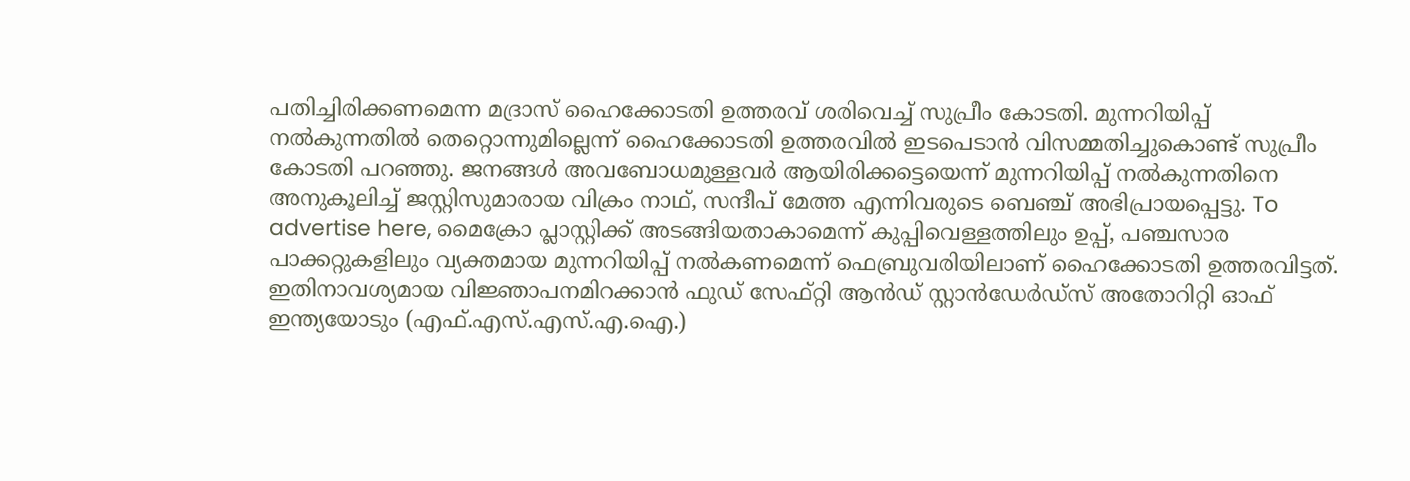പതിച്ചിരിക്കണമെന്ന മദ്രാസ് ഹൈക്കോടതി ഉത്തരവ് ശരിവെച്ച് സുപ്രീം കോടതി. മുന്നറിയിപ്പ് നൽകുന്നതിൽ തെറ്റൊന്നുമില്ലെന്ന് ഹൈക്കോടതി ഉത്തരവിൽ ഇടപെടാൻ വിസമ്മതിച്ചുകൊണ്ട് സുപ്രീം കോടതി പറഞ്ഞു. ജനങ്ങൾ അവബോധമുള്ളവർ ആയിരിക്കട്ടെയെന്ന് മുന്നറിയിപ്പ് നൽകുന്നതിനെ അനുകൂലിച്ച് ജസ്റ്റിസുമാരായ വിക്രം നാഥ്, സന്ദീപ് മേത്ത എന്നിവരുടെ ബെഞ്ച് അഭിപ്രായപ്പെട്ടു. To advertise here, മൈക്രോ പ്ലാസ്റ്റിക്ക് അടങ്ങിയതാകാമെന്ന് കുപ്പിവെള്ളത്തിലും ഉപ്പ്, പഞ്ചസാര പാക്കറ്റുകളിലും വ്യക്തമായ മുന്നറിയിപ്പ് നൽകണമെന്ന് ഫെബ്രുവരിയിലാണ് ഹൈക്കോടതി ഉത്തരവിട്ടത്. ഇതിനാവശ്യമായ വിജ്ഞാപനമിറക്കാൻ ഫുഡ് സേഫ്റ്റി ആൻഡ് സ്റ്റാൻഡേർഡ്സ് അതോറിറ്റി ഓഫ് ഇന്ത്യയോടും (എഫ്.എസ്.എസ്.എ.ഐ.)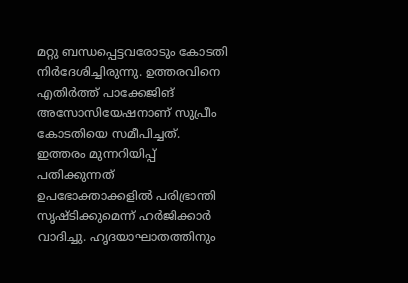മറ്റു ബന്ധപ്പെട്ടവരോടും കോടതി നിർദേശിച്ചിരുന്നു. ഉത്തരവിനെ എതിർത്ത് പാക്കേജിങ് അസോസിയേഷനാണ് സുപ്രീം കോടതിയെ സമീപിച്ചത്. ഇത്തരം മുന്നറിയിപ്പ് പതിക്കുന്നത് ഉപഭോക്താക്കളിൽ പരിഭ്രാന്തി സൃഷ്ടിക്കുമെന്ന് ഹർജിക്കാർ വാദിച്ചു. ഹൃദയാഘാതത്തിനും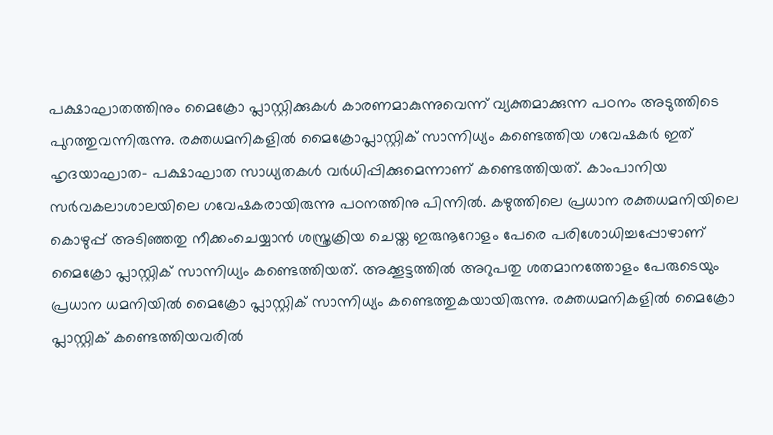പക്ഷാഘാതത്തിനും മൈക്രോ പ്ലാസ്റ്റിക്കുകൾ കാരണമാകുന്നുവെന്ന് വ്യക്തമാക്കുന്ന പഠനം അടുത്തിടെ പുറത്തുവന്നിരുന്നു. രക്തധമനികളിൽ മൈക്രോപ്ലാസ്റ്റിക് സാന്നിധ്യം കണ്ടെത്തിയ ഗവേഷകർ ഇത് ഹൃദയാഘാത- പക്ഷാഘാത സാധ്യതകൾ വർധിപ്പിക്കുമെന്നാണ് കണ്ടെത്തിയത്. കാംപാനിയ സർവകലാശാലയിലെ ഗവേഷകരായിരുന്നു പഠനത്തിനു പിന്നിൽ. കഴുത്തിലെ പ്രധാന രക്തധമനിയിലെ കൊഴുപ്പ് അടിഞ്ഞതു നീക്കംചെയ്യാൻ ശസ്ത്രക്രിയ ചെയ്ത ഇരുനൂറോളം പേരെ പരിശോധിച്ചപ്പോഴാണ് മൈക്രോ പ്ലാസ്റ്റിക് സാന്നിധ്യം കണ്ടെത്തിയത്. അക്കൂട്ടത്തിൽ അറുപതു ശതമാനത്തോളം പേരുടെയും പ്രധാന ധമനിയിൽ മൈക്രോ പ്ലാസ്റ്റിക് സാന്നിധ്യം കണ്ടെത്തുകയായിരുന്നു. രക്തധമനികളിൽ മൈക്രോ പ്ലാസ്റ്റിക് കണ്ടെത്തിയവരിൽ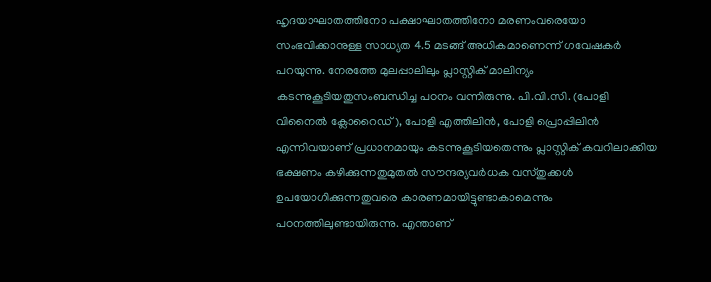ഹൃദയാഘാതത്തിനോ പക്ഷാഘാതത്തിനോ മരണംവരെയോ സംഭവിക്കാനുള്ള സാധ്യത 4.5 മടങ്ങ് അധികമാണെന്ന് ഗവേഷകർ പറയുന്നു. നേരത്തേ മുലപ്പാലിലും പ്ലാസ്റ്റിക് മാലിന്യം കടന്നുകൂടിയതുസംബന്ധിച്ച പഠനം വന്നിരുന്നു. പി.വി.സി. (പോളി വിനൈൽ ക്ലോറൈഡ്), പോളി എത്തിലിൻ, പോളി പ്രൊപ്പിലിൻ എന്നിവയാണ് പ്രധാനമായും കടന്നുകൂടിയതെന്നും പ്ലാസ്റ്റിക് കവറിലാക്കിയ ഭക്ഷണം കഴിക്കുന്നതുമുതൽ സൗന്ദര്യവർധക വസ്തുക്കൾ ഉപയോഗിക്കുന്നതുവരെ കാരണമായിട്ടുണ്ടാകാമെന്നും പഠനത്തിലുണ്ടായിരുന്നു. എന്താണ്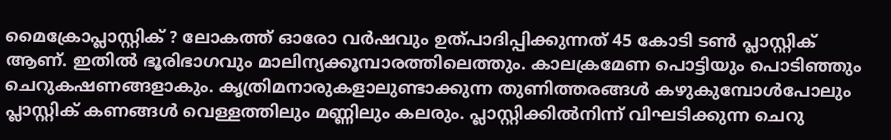മൈക്രോപ്ലാസ്റ്റിക് ? ലോകത്ത് ഓരോ വർഷവും ഉത്പാദിപ്പിക്കുന്നത് 45 കോടി ടൺ പ്ലാസ്റ്റിക് ആണ്. ഇതിൽ ഭൂരിഭാഗവും മാലിന്യക്കൂമ്പാരത്തിലെത്തും. കാലക്രമേണ പൊട്ടിയും പൊടിഞ്ഞും ചെറുകഷണങ്ങളാകും. കൃത്രിമനാരുകളാലുണ്ടാക്കുന്ന തുണിത്തരങ്ങൾ കഴുകുമ്പോൾപോലും പ്ലാസ്റ്റിക് കണങ്ങൾ വെള്ളത്തിലും മണ്ണിലും കലരും. പ്ലാസ്റ്റിക്കിൽനിന്ന് വിഘടിക്കുന്ന ചെറു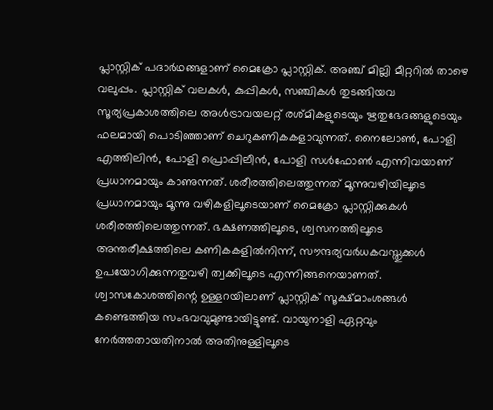പ്ലാസ്റ്റിക് പദാർഥങ്ങളാണ് മൈക്രോ പ്ലാസ്റ്റിക്. അഞ്ച് മില്ലി മീറ്ററിൽ താഴെ വലുപ്പം. പ്ലാസ്റ്റിക് വലകൾ, കുപ്പികൾ, സഞ്ചികൾ തുടങ്ങിയവ സൂര്യപ്രകാശത്തിലെ അൾട്രാവയലറ്റ് രശ്മികളുടെയും ഋതുഭേദങ്ങളുടെയും ഫലമായി പൊടിഞ്ഞാണ് ചെറുകണികകളാവുന്നത്. നൈലോൺ, പോളി എത്തിലിൻ, പോളി പ്രൊപ്പിലീൻ, പോളി സൾഫോൺ എന്നിവയാണ് പ്രധാനമായും കാണുന്നത്. ശരീരത്തിലെത്തുന്നത് മൂന്നുവഴിയിലൂടെ പ്രധാനമായും മൂന്നു വഴികളിലൂടെയാണ് മൈക്രോ പ്ലാസ്റ്റിക്കുകൾ ശരീരത്തിലെത്തുന്നത്. ഭക്ഷണത്തിലൂടെ, ശ്വസനത്തിലൂടെ അന്തരീക്ഷത്തിലെ കണികകളിൽനിന്ന്, സൗന്ദര്യവർധകവസ്തുക്കൾ ഉപയോഗിക്കുന്നതുവഴി ത്വക്കിലൂടെ എന്നിങ്ങനെയാണത്. ശ്വാസകോശത്തിന്റെ ഉള്ളറയിലാണ് പ്ലാസ്റ്റിക് സൂക്ഷ്മാംശങ്ങൾ കണ്ടെത്തിയ സംഭവവുമുണ്ടായിട്ടുണ്ട്. വായുനാളി ഏറ്റവും നേർത്തതായതിനാൽ അതിനുള്ളിലൂടെ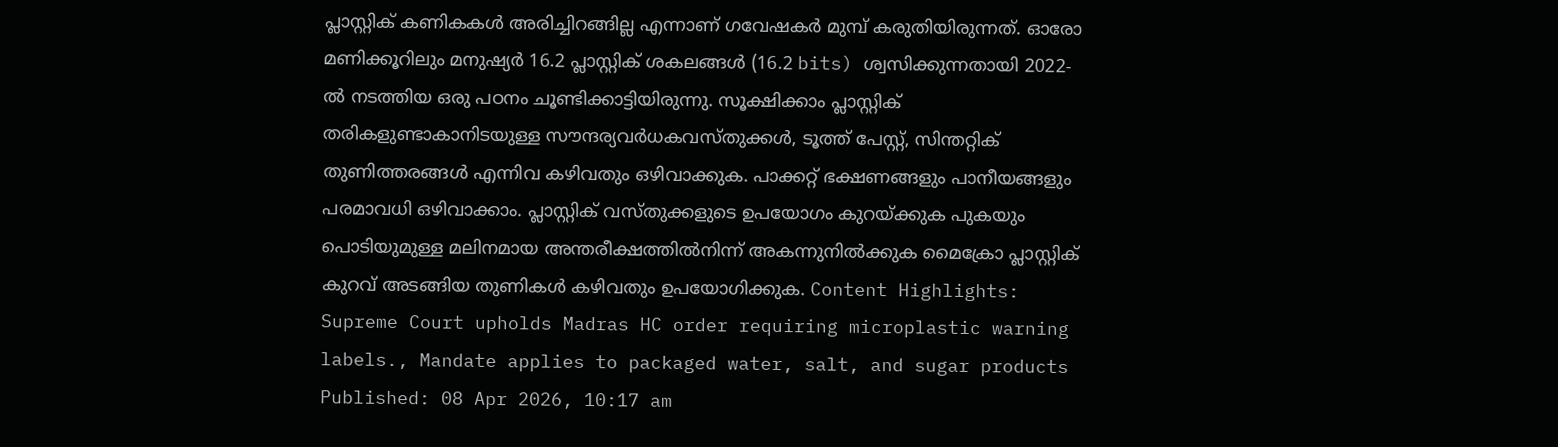പ്ലാസ്റ്റിക് കണികകൾ അരിച്ചിറങ്ങില്ല എന്നാണ് ഗവേഷകർ മുമ്പ് കരുതിയിരുന്നത്. ഓരോ മണിക്കൂറിലും മനുഷ്യർ 16.2 പ്ലാസ്റ്റിക് ശകലങ്ങൾ (16.2 bits) ശ്വസിക്കുന്നതായി 2022-ൽ നടത്തിയ ഒരു പഠനം ചൂണ്ടിക്കാട്ടിയിരുന്നു. സൂക്ഷിക്കാം പ്ലാസ്റ്റിക് തരികളുണ്ടാകാനിടയുള്ള സൗന്ദര്യവർധകവസ്തുക്കൾ, ടൂത്ത് പേസ്റ്റ്, സിന്തറ്റിക് തുണിത്തരങ്ങൾ എന്നിവ കഴിവതും ഒഴിവാക്കുക. പാക്കറ്റ് ഭക്ഷണങ്ങളും പാനീയങ്ങളും പരമാവധി ഒഴിവാക്കാം. പ്ലാസ്റ്റിക് വസ്തുക്കളുടെ ഉപയോഗം കുറയ്ക്കുക പുകയും പൊടിയുമുള്ള മലിനമായ അന്തരീക്ഷത്തിൽനിന്ന് അകന്നുനിൽക്കുക മൈക്രോ പ്ലാസ്റ്റിക് കുറവ് അടങ്ങിയ തുണികൾ കഴിവതും ഉപയോഗിക്കുക. Content Highlights: Supreme Court upholds Madras HC order requiring microplastic warning labels., Mandate applies to packaged water, salt, and sugar products Published: 08 Apr 2026, 10:17 am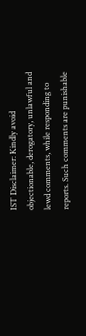IST Disclaimer: Kindly avoid objectionable, derogatory, unlawful and lewd comments, while responding to reports. Such comments are punishable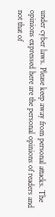under cyber laws. Please keep away from personal attacks. The opinions expressed here are the personal opinions of readers and not that of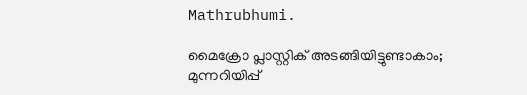Mathrubhumi.

മൈക്രോ പ്ലാസ്റ്റിക് അടങ്ങിയിട്ടുണ്ടാകാം; മുന്നറിയിപ്പ്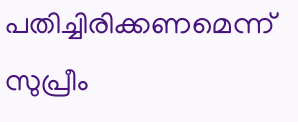പതിച്ചിരിക്കണമെന്ന് സുപ്രീം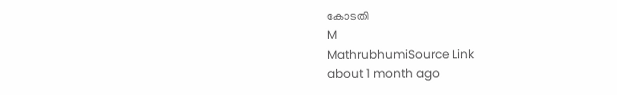കോടതി
M
MathrubhumiSource Link
about 1 month ago